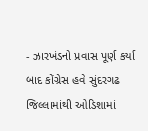- ઝારખંડનો પ્રવાસ પૂર્ણ કર્યા બાદ કોંગ્રેસ હવે સુંદરગઢ જિલ્લામાંથી ઓડિશામાં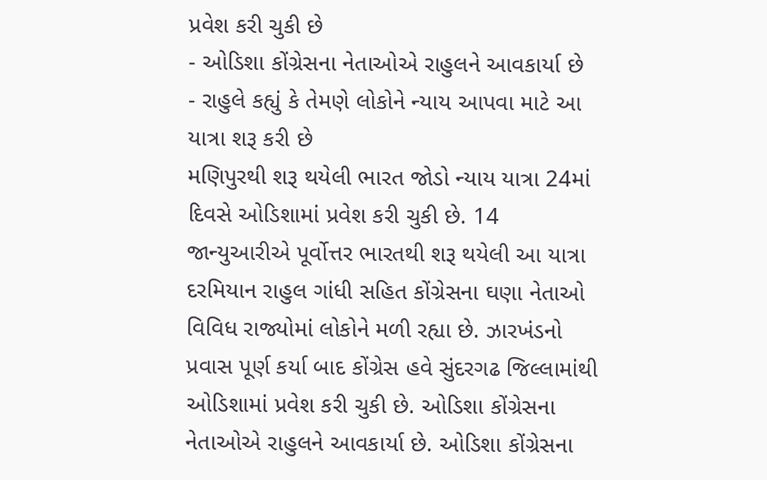પ્રવેશ કરી ચુકી છે
- ઓડિશા કોંગ્રેસના નેતાઓએ રાહુલને આવકાર્યા છે
- રાહુલે કહ્યું કે તેમણે લોકોને ન્યાય આપવા માટે આ યાત્રા શરૂ કરી છે
મણિપુરથી શરૂ થયેલી ભારત જોડો ન્યાય યાત્રા 24માં દિવસે ઓડિશામાં પ્રવેશ કરી ચુકી છે. 14 જાન્યુઆરીએ પૂર્વોત્તર ભારતથી શરૂ થયેલી આ યાત્રા દરમિયાન રાહુલ ગાંધી સહિત કોંગ્રેસના ઘણા નેતાઓ વિવિધ રાજ્યોમાં લોકોને મળી રહ્યા છે. ઝારખંડનો પ્રવાસ પૂર્ણ કર્યા બાદ કોંગ્રેસ હવે સુંદરગઢ જિલ્લામાંથી ઓડિશામાં પ્રવેશ કરી ચુકી છે. ઓડિશા કોંગ્રેસના નેતાઓએ રાહુલને આવકાર્યા છે. ઓડિશા કોંગ્રેસના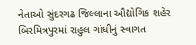નેતાઓ સુંદરગઢ જિલ્લાના ઔદ્યોગિક શહેર બિરમિત્રપુરમાં રાહુલ ગાંધીનું સ્વાગત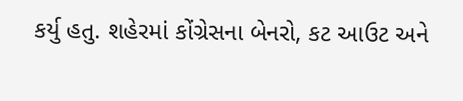કર્યુ હતુ. શહેરમાં કોંગ્રેસના બેનરો, કટ આઉટ અને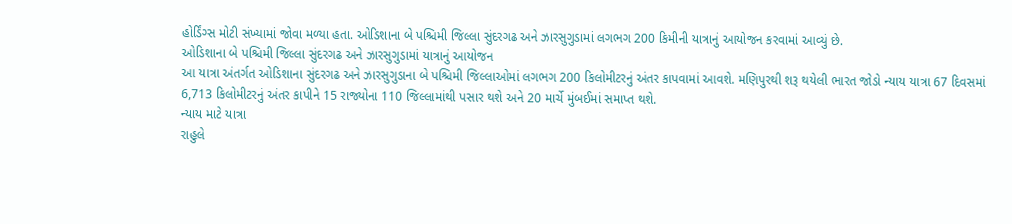હોર્ડિંગ્સ મોટી સંખ્યામાં જોવા મળ્યા હતા. ઓડિશાના બે પશ્ચિમી જિલ્લા સુંદરગઢ અને ઝારસુગુડામાં લગભગ 200 કિમીની યાત્રાનું આયોજન કરવામાં આવ્યું છે.
ઓડિશાના બે પશ્ચિમી જિલ્લા સુંદરગઢ અને ઝારસુગુડામાં યાત્રાનું આયોજન
આ યાત્રા અંતર્ગત ઓડિશાના સુંદરગઢ અને ઝારસુગુડાના બે પશ્ચિમી જિલ્લાઓમાં લગભગ 200 કિલોમીટરનું અંતર કાપવામાં આવશે. મણિપુરથી શરૂ થયેલી ભારત જોડો ન્યાય યાત્રા 67 દિવસમાં 6,713 કિલોમીટરનું અંતર કાપીને 15 રાજ્યોના 110 જિલ્લામાંથી પસાર થશે અને 20 માર્ચે મુંબઈમાં સમાપ્ત થશે.
ન્યાય માટે યાત્રા
રાહુલે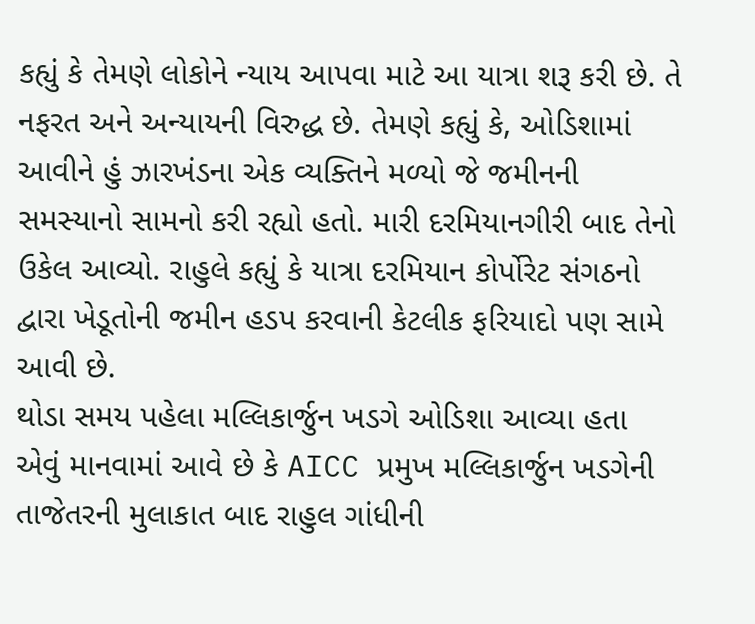કહ્યું કે તેમણે લોકોને ન્યાય આપવા માટે આ યાત્રા શરૂ કરી છે. તે નફરત અને અન્યાયની વિરુદ્ધ છે. તેમણે કહ્યું કે, ઓડિશામાં આવીને હું ઝારખંડના એક વ્યક્તિને મળ્યો જે જમીનની સમસ્યાનો સામનો કરી રહ્યો હતો. મારી દરમિયાનગીરી બાદ તેનો ઉકેલ આવ્યો. રાહુલે કહ્યું કે યાત્રા દરમિયાન કોર્પોરેટ સંગઠનો દ્વારા ખેડૂતોની જમીન હડપ કરવાની કેટલીક ફરિયાદો પણ સામે આવી છે.
થોડા સમય પહેલા મલ્લિકાર્જુન ખડગે ઓડિશા આવ્યા હતા
એવું માનવામાં આવે છે કે AICC પ્રમુખ મલ્લિકાર્જુન ખડગેની તાજેતરની મુલાકાત બાદ રાહુલ ગાંધીની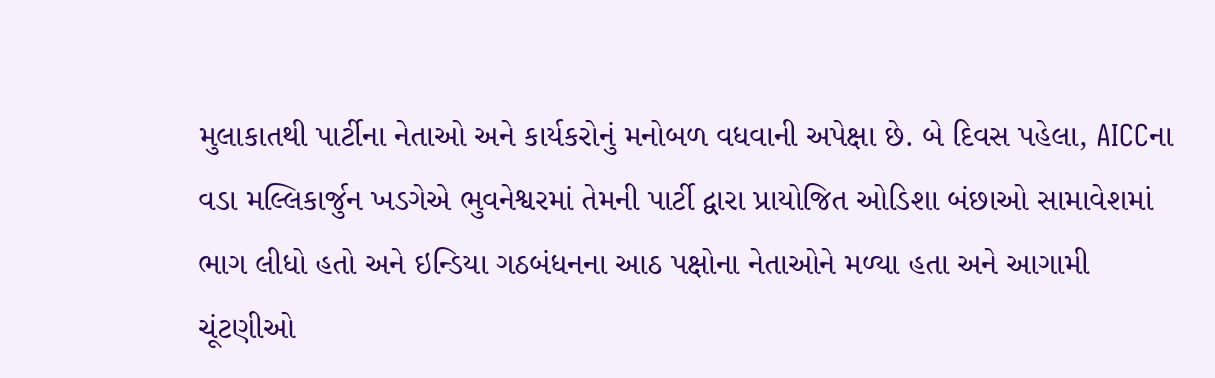મુલાકાતથી પાર્ટીના નેતાઓ અને કાર્યકરોનું મનોબળ વધવાની અપેક્ષા છે. બે દિવસ પહેલા, AICCના વડા મલ્લિકાર્જુન ખડગેએ ભુવનેશ્વરમાં તેમની પાર્ટી દ્વારા પ્રાયોજિત ઓડિશા બંછાઓ સામાવેશમાં ભાગ લીધો હતો અને ઇન્ડિયા ગઠબંધનના આઠ પક્ષોના નેતાઓને મળ્યા હતા અને આગામી ચૂંટણીઓ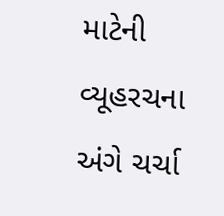માટેની વ્યૂહરચના અંગે ચર્ચા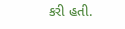કરી હતી.